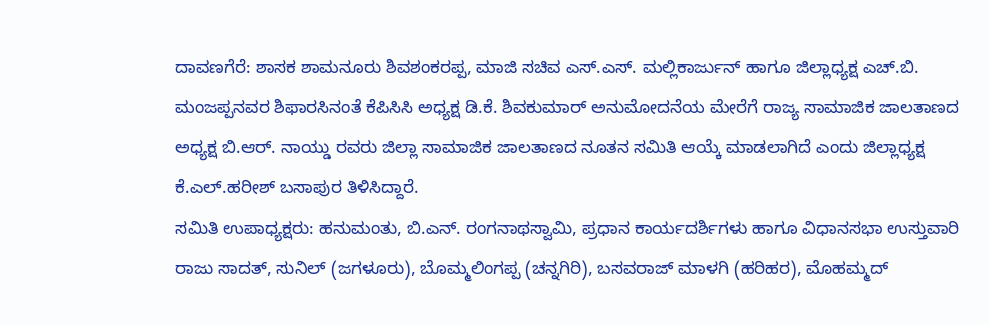ದಾವಣಗೆರೆ: ಶಾಸಕ ಶಾಮನೂರು ಶಿವಶಂಕರಪ್ಪ, ಮಾಜಿ ಸಚಿವ ಎಸ್.ಎಸ್. ಮಲ್ಲಿಕಾರ್ಜುನ್ ಹಾಗೂ ಜಿಲ್ಲಾಧ್ಯಕ್ಷ ಎಚ್.ಬಿ. ಮಂಜಪ್ಪನವರ ಶಿಫಾರಸಿನಂತೆ ಕೆಪಿಸಿಸಿ ಅಧ್ಯಕ್ಷ ಡಿ.ಕೆ. ಶಿವಕುಮಾರ್ ಅನುಮೋದನೆಯ ಮೇರೆಗೆ ರಾಜ್ಯ ಸಾಮಾಜಿಕ ಜಾಲತಾಣದ ಅಧ್ಯಕ್ಷ ಬಿ.ಆರ್. ನಾಯ್ಡು ರವರು ಜಿಲ್ಲಾ ಸಾಮಾಜಿಕ ಜಾಲತಾಣದ ನೂತನ ಸಮಿತಿ ಆಯ್ಕೆ ಮಾಡಲಾಗಿದೆ ಎಂದು ಜಿಲ್ಲಾಧ್ಯಕ್ಷ ಕೆ.ಎಲ್.ಹರೀಶ್ ಬಸಾಪುರ ತಿಳಿಸಿದ್ದಾರೆ.
ಸಮಿತಿ ಉಪಾಧ್ಯಕ್ಷರು: ಹನುಮಂತು, ಬಿ.ಎನ್. ರಂಗನಾಥಸ್ವಾಮಿ, ಪ್ರಧಾನ ಕಾರ್ಯದರ್ಶಿಗಳು ಹಾಗೂ ವಿಧಾನಸಭಾ ಉಸ್ತುವಾರಿ ರಾಜು ಸಾದತ್, ಸುನಿಲ್ (ಜಗಳೂರು), ಬೊಮ್ಮಲಿಂಗಪ್ಪ (ಚನ್ನಗಿರಿ), ಬಸವರಾಜ್ ಮಾಳಗಿ (ಹರಿಹರ), ಮೊಹಮ್ಮದ್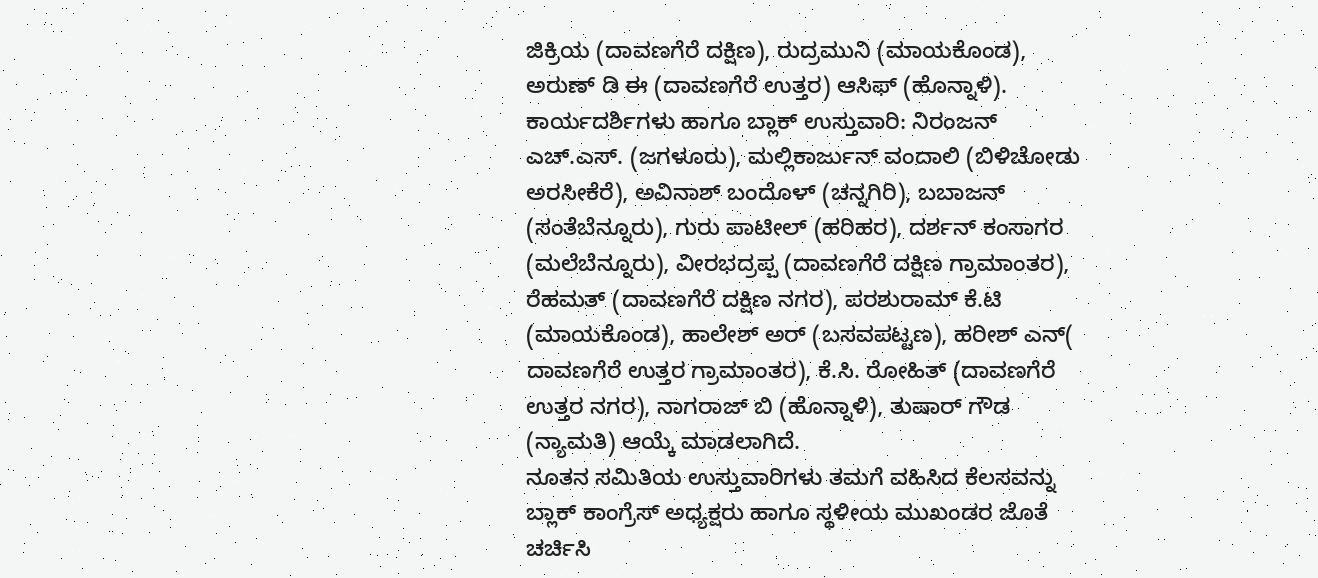ಜಿಕ್ರಿಯ (ದಾವಣಗೆರೆ ದಕ್ಷಿಣ), ರುದ್ರಮುನಿ (ಮಾಯಕೊಂಡ), ಅರುಣ್ ಡಿ ಈ (ದಾವಣಗೆರೆ ಉತ್ತರ) ಆಸಿಫ್ (ಹೊನ್ನಾಳಿ).
ಕಾರ್ಯದರ್ಶಿಗಳು ಹಾಗೂ ಬ್ಲಾಕ್ ಉಸ್ತುವಾರಿ: ನಿರಂಜನ್ ಎಚ್.ಎಸ್. (ಜಗಳೂರು), ಮಲ್ಲಿಕಾರ್ಜುನ್ ವಂದಾಲಿ (ಬಿಳಿಚೋಡು ಅರಸೀಕೆರೆ), ಅವಿನಾಶ್ ಬಂದೊಳ್ (ಚನ್ನಗಿರಿ), ಬಬಾಜನ್ (ಸಂತೆಬೆನ್ನೂರು), ಗುರು ಪಾಟೀಲ್ (ಹರಿಹರ), ದರ್ಶನ್ ಕಂಸಾಗರ (ಮಲೆಬೆನ್ನೂರು), ವೀರಭದ್ರಪ್ಪ (ದಾವಣಗೆರೆ ದಕ್ಷಿಣ ಗ್ರಾಮಾಂತರ), ರೆಹಮತ್ (ದಾವಣಗೆರೆ ದಕ್ಷಿಣ ನಗರ), ಪರಶುರಾಮ್ ಕೆ.ಟಿ (ಮಾಯಕೊಂಡ), ಹಾಲೇಶ್ ಅರ್ (ಬಸವಪಟ್ಟಣ), ಹರೀಶ್ ಎನ್( ದಾವಣಗೆರೆ ಉತ್ತರ ಗ್ರಾಮಾಂತರ), ಕೆ.ಸಿ. ರೋಹಿತ್ (ದಾವಣಗೆರೆ ಉತ್ತರ ನಗರ), ನಾಗರಾಜ್ ಬಿ (ಹೊನ್ನಾಳಿ), ತುಷಾರ್ ಗೌಡ (ನ್ಯಾಮತಿ) ಆಯ್ಕೆ ಮಾಡಲಾಗಿದೆ.
ನೂತನ ಸಮಿತಿಯ ಉಸ್ತುವಾರಿಗಳು ತಮಗೆ ವಹಿಸಿದ ಕೆಲಸವನ್ನು ಬ್ಲಾಕ್ ಕಾಂಗ್ರೆಸ್ ಅಧ್ಯಕ್ಷರು ಹಾಗೂ ಸ್ಥಳೀಯ ಮುಖಂಡರ ಜೊತೆ ಚರ್ಚಿಸಿ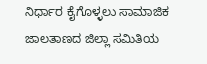ನಿರ್ಧಾರ ಕೈಗೊಳ್ಳಲು ಸಾಮಾಜಿಕ ಜಾಲತಾಣದ ಜಿಲ್ಲಾ ಸಮಿತಿಯ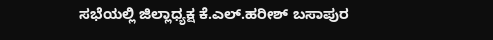ಸಭೆಯಲ್ಲಿ ಜಿಲ್ಲಾಧ್ಯಕ್ಷ ಕೆ.ಎಲ್.ಹರೀಶ್ ಬಸಾಪುರ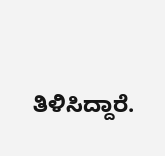ತಿಳಿಸಿದ್ದಾರೆ.